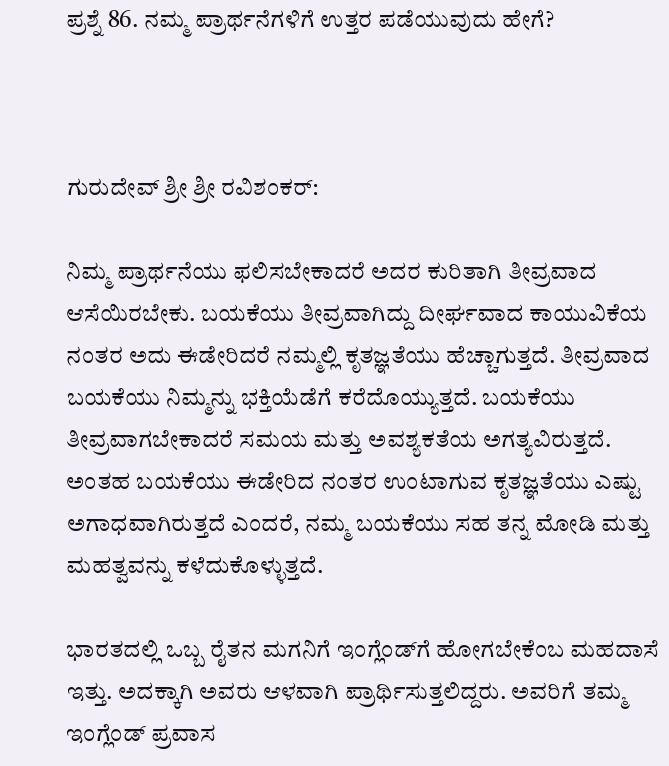ಪ್ರಶ್ನೆ 86. ನಮ್ಮ ಪ್ರಾರ್ಥನೆಗಳಿಗೆ ಉತ್ತರ ಪಡೆಯುವುದು ಹೇಗೆ?



ಗುರುದೇವ್ ಶ್ರೀ ಶ್ರೀ ರವಿಶಂಕರ್:

ನಿಮ್ಮ ಪ್ರಾರ್ಥನೆಯು ಫಲಿಸಬೇಕಾದರೆ ಅದರ ಕುರಿತಾಗಿ ತೀವ್ರವಾದ ಆಸೆಯಿರಬೇಕು. ಬಯಕೆಯು ತೀವ್ರವಾಗಿದ್ದು ದೀರ್ಘವಾದ ಕಾಯುವಿಕೆಯ ನಂತರ ಅದು ಈಡೇರಿದರೆ ನಮ್ಮಲ್ಲಿ ಕೃತಜ್ಞತೆಯು ಹೆಚ್ಚಾಗುತ್ತದೆ. ತೀವ್ರವಾದ ಬಯಕೆಯು ನಿಮ್ಮನ್ನು ಭಕ್ತಿಯೆಡೆಗೆ ಕರೆದೊಯ್ಯುತ್ತದೆ. ಬಯಕೆಯು ತೀವ್ರವಾಗಬೇಕಾದರೆ ಸಮಯ ಮತ್ತು ಅವಶ್ಯಕತೆಯ ಅಗತ್ಯವಿರುತ್ತದೆ. ಅಂತಹ ಬಯಕೆಯು ಈಡೇರಿದ ನಂತರ ಉಂಟಾಗುವ ಕೃತಜ್ಞತೆಯು ಎಷ್ಟು ಅಗಾಧವಾಗಿರುತ್ತದೆ ಎಂದರೆ, ನಮ್ಮ ಬಯಕೆಯು ಸಹ ತನ್ನ ಮೋಡಿ ಮತ್ತು ಮಹತ್ವವನ್ನು ಕಳೆದುಕೊಳ್ಳುತ್ತದೆ.

ಭಾರತದಲ್ಲಿ ಒಬ್ಬ ರೈತನ ಮಗನಿಗೆ ಇಂಗ್ಲೆಂಡ್‌ಗೆ ಹೋಗಬೇಕೆಂಬ ಮಹದಾಸೆ ಇತ್ತು. ಅದಕ್ಕಾಗಿ ಅವರು ಆಳವಾಗಿ ಪ್ರಾರ್ಥಿಸುತ್ತಲಿದ್ದರು. ಅವರಿಗೆ ತಮ್ಮ ಇಂಗ್ಲೆಂಡ್ ಪ್ರವಾಸ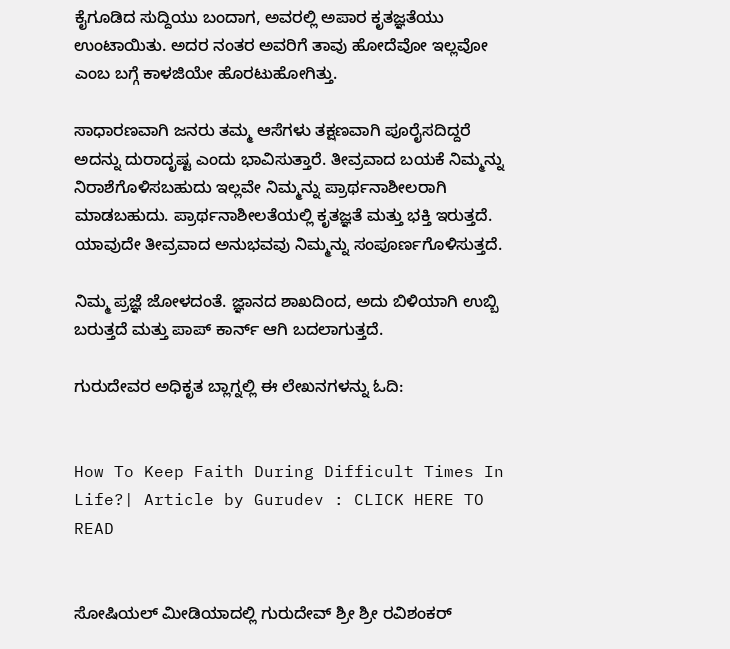ಕೈಗೂಡಿದ ಸುದ್ದಿಯು ಬಂದಾಗ, ಅವರಲ್ಲಿ ಅಪಾರ ಕೃತಜ್ಞತೆಯು ಉಂಟಾಯಿತು. ಅದರ ನಂತರ ಅವರಿಗೆ ತಾವು ಹೋದೆವೋ ಇಲ್ಲವೋ ಎಂಬ ಬಗ್ಗೆ ಕಾಳಜಿಯೇ ಹೊರಟುಹೋಗಿತ್ತು.

ಸಾಧಾರಣವಾಗಿ ಜನರು ತಮ್ಮ ಆಸೆಗಳು ತಕ್ಷಣವಾಗಿ ಪೂರೈಸದಿದ್ದರೆ ಅದನ್ನು ದುರಾದೃಷ್ಟ ಎಂದು ಭಾವಿಸುತ್ತಾರೆ. ತೀವ್ರವಾದ ಬಯಕೆ ನಿಮ್ಮನ್ನು ನಿರಾಶೆಗೊಳಿಸಬಹುದು ಇಲ್ಲವೇ ನಿಮ್ಮನ್ನು ಪ್ರಾರ್ಥನಾಶೀಲರಾಗಿ ಮಾಡಬಹುದು. ಪ್ರಾರ್ಥನಾಶೀಲತೆಯಲ್ಲಿ ಕೃತಜ್ಞತೆ ಮತ್ತು ಭಕ್ತಿ ಇರುತ್ತದೆ. ಯಾವುದೇ ತೀವ್ರವಾದ ಅನುಭವವು ನಿಮ್ಮನ್ನು ಸಂಪೂರ್ಣಗೊಳಿಸುತ್ತದೆ.

ನಿಮ್ಮ ಪ್ರಜ್ಞೆ ಜೋಳದಂತೆ. ಜ್ಞಾನದ ಶಾಖದಿಂದ, ಅದು ಬಿಳಿಯಾಗಿ ಉಬ್ಬಿ ಬರುತ್ತದೆ ಮತ್ತು ಪಾಪ್ ಕಾರ್ನ್ ಆಗಿ ಬದಲಾಗುತ್ತದೆ.

ಗುರುದೇವರ ಅಧಿಕೃತ ಬ್ಲಾಗ್ನಲ್ಲಿ ಈ ಲೇಖನಗಳನ್ನು ಓದಿ:


How To Keep Faith During Difficult Times In Life?| Article by Gurudev : CLICK HERE TO READ


ಸೋಷಿಯಲ್ ಮೀಡಿಯಾದಲ್ಲಿ ಗುರುದೇವ್ ಶ್ರೀ ಶ್ರೀ ರವಿಶಂಕರ್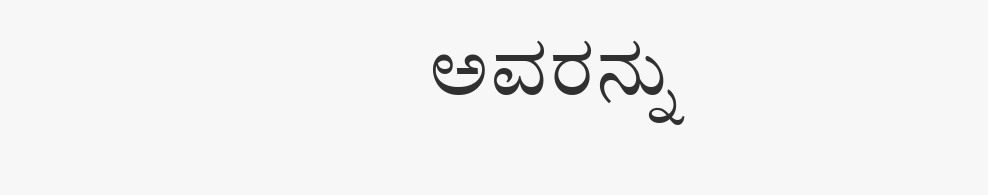ಅವರನ್ನು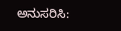ಅನುಸರಿಸಿ: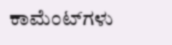ಕಾಮೆಂಟ್‌ಗಳು